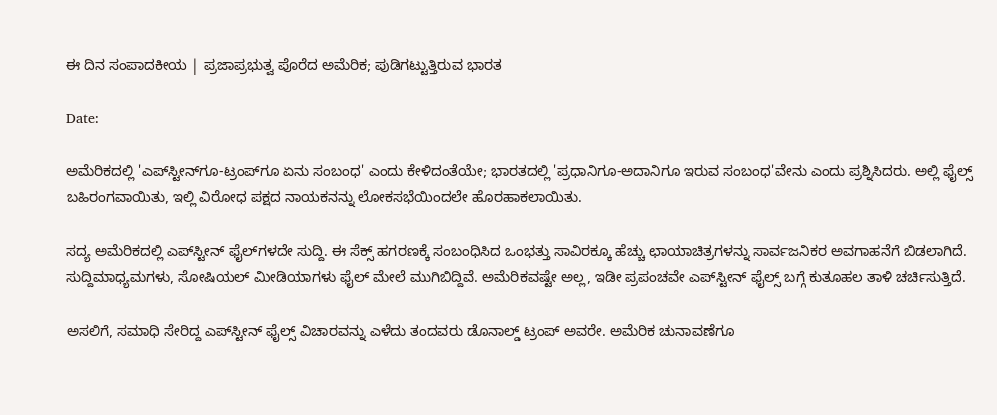ಈ ದಿನ ಸಂಪಾದಕೀಯ | ಪ್ರಜಾಪ್ರಭುತ್ವ ಪೊರೆದ ಅಮೆರಿಕ; ಪುಡಿಗಟ್ಟುತ್ತಿರುವ ಭಾರತ

Date:

ಅಮೆರಿಕದಲ್ಲಿ 'ಎಪ್‌ಸ್ಟೀನ್‌ಗೂ-ಟ್ರಂಪ್‌ಗೂ ಏನು ಸಂಬಂಧ' ಎಂದು ಕೇಳಿದಂತೆಯೇ; ಭಾರತದಲ್ಲಿ 'ಪ್ರಧಾನಿಗೂ-ಅದಾನಿಗೂ ಇರುವ ಸಂಬಂಧ'ವೇನು ಎಂದು ಪ್ರಶ್ನಿಸಿದರು. ಅಲ್ಲಿ ಫೈಲ್ಸ್ ಬಹಿರಂಗವಾಯಿತು, ಇಲ್ಲಿ ವಿರೋಧ ಪಕ್ಷದ ನಾಯಕನನ್ನು ಲೋಕಸಭೆಯಿಂದಲೇ ಹೊರಹಾಕಲಾಯಿತು.

ಸದ್ಯ ಅಮೆರಿಕದಲ್ಲಿ ಎಪ್‌ಸ್ಟೀನ್ ಫೈಲ್‌ಗಳದೇ ಸುದ್ದಿ. ಈ ಸೆಕ್ಸ್ ಹಗರಣಕ್ಕೆ ಸಂಬಂಧಿಸಿದ ಒಂಭತ್ತು ಸಾವಿರಕ್ಕೂ ಹೆಚ್ಚು ಛಾಯಾಚಿತ್ರಗಳನ್ನು ಸಾರ್ವಜನಿಕರ ಅವಗಾಹನೆಗೆ ಬಿಡಲಾಗಿದೆ. ಸುದ್ದಿಮಾಧ್ಯಮಗಳು, ಸೋಷಿಯಲ್ ಮೀಡಿಯಾಗಳು ಫೈಲ್ ಮೇಲೆ ಮುಗಿಬಿದ್ದಿವೆ. ಅಮೆರಿಕವಷ್ಟೇ ಅಲ್ಲ, ಇಡೀ ಪ್ರಪಂಚವೇ ಎಪ್‌ಸ್ಟೀನ್ ಫೈಲ್ಸ್ ಬಗ್ಗೆ ಕುತೂಹಲ ತಾಳಿ ಚರ್ಚಿಸುತ್ತಿದೆ.

ಅಸಲಿಗೆ, ಸಮಾಧಿ ಸೇರಿದ್ದ ಎಪ್‌ಸ್ಟೀನ್ ಫೈಲ್ಸ್ ವಿಚಾರವನ್ನು ಎಳೆದು ತಂದವರು ಡೊನಾಲ್ಡ್ ಟ್ರಂಪ್ ಅವರೇ. ಅಮೆರಿಕ ಚುನಾವಣೆಗೂ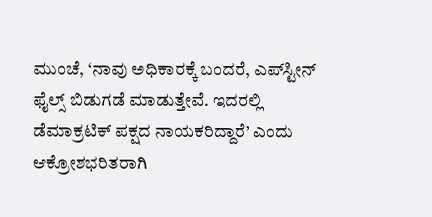ಮುಂಚೆ, ‘ನಾವು ಅಧಿಕಾರಕ್ಕೆ ಬಂದರೆ, ಎಪ್‌ಸ್ಟೀನ್ ಫೈಲ್ಸ್ ಬಿಡುಗಡೆ ಮಾಡುತ್ತೇವೆ. ಇದರಲ್ಲಿ ಡೆಮಾಕ್ರಟಿಕ್ ಪಕ್ಷದ ನಾಯಕರಿದ್ದಾರೆ’ ಎಂದು ಆಕ್ರೋಶಭರಿತರಾಗಿ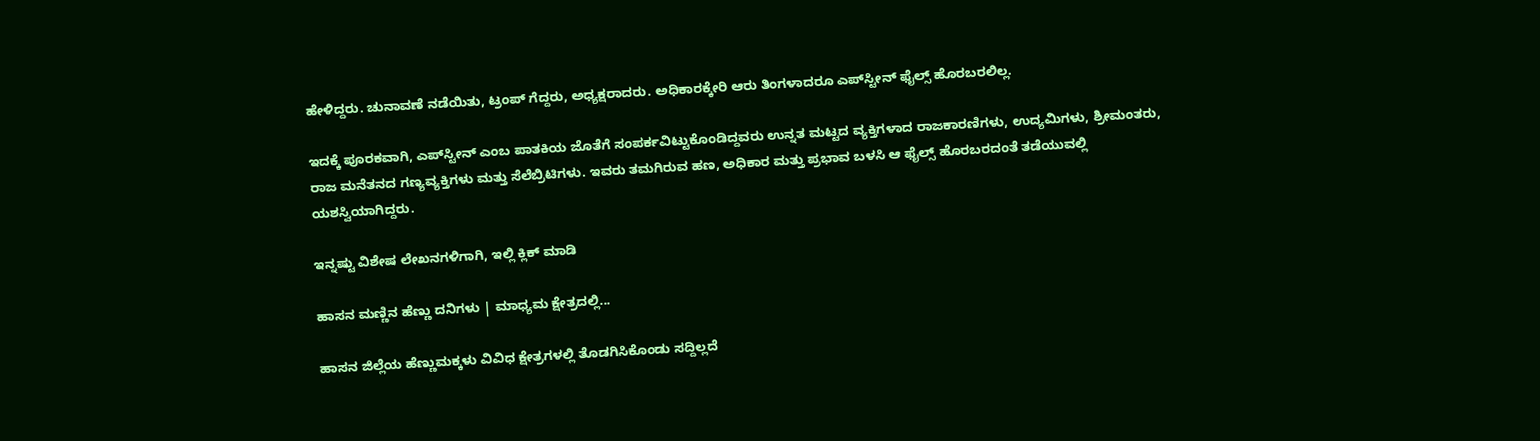ಹೇಳಿದ್ದರು. ಚುನಾವಣೆ ನಡೆಯಿತು, ಟ್ರಂಪ್ ಗೆದ್ದರು, ಅಧ್ಯಕ್ಷರಾದರು. ಅಧಿಕಾರಕ್ಕೇರಿ ಆರು ತಿಂಗಳಾದರೂ ಎಪ್‌ಸ್ಟೀನ್ ಫೈಲ್ಸ್ ಹೊರಬರಲಿಲ್ಲ.

ಇದಕ್ಕೆ ಪೂರಕವಾಗಿ, ಎಪ್‌ಸ್ಟೀನ್ ಎಂಬ ಪಾತಕಿಯ ಜೊತೆಗೆ ಸಂಪರ್ಕವಿಟ್ಟುಕೊಂಡಿದ್ದವರು ಉನ್ನತ ಮಟ್ಟದ ವ್ಯಕ್ತಿಗಳಾದ ರಾಜಕಾರಣಿಗಳು, ಉದ್ಯಮಿಗಳು, ಶ್ರೀಮಂತರು, ರಾಜ ಮನೆತನದ ಗಣ್ಯವ್ಯಕ್ತಿಗಳು ಮತ್ತು ಸೆಲೆಬ್ರಿಟಿಗಳು. ಇವರು ತಮಗಿರುವ ಹಣ, ಅಧಿಕಾರ ಮತ್ತು ಪ್ರಭಾವ ಬಳಸಿ ಆ ಫೈಲ್ಸ್ ಹೊರಬರದಂತೆ ತಡೆಯುವಲ್ಲಿ ಯಶಸ್ವಿಯಾಗಿದ್ದರು.

ಇನ್ನಷ್ಟು ವಿಶೇಷ ಲೇಖನಗಳಿಗಾಗಿ, ಇಲ್ಲಿ ಕ್ಲಿಕ್ ಮಾಡಿ

ಹಾಸನ ಮಣ್ಣಿನ ಹೆಣ್ಣು ದನಿಗಳು | ಮಾಧ್ಯಮ ಕ್ಷೇತ್ರದಲ್ಲಿ...

ಹಾಸನ ಜಿಲ್ಲೆಯ ಹೆಣ್ಣುಮಕ್ಕಳು ವಿವಿಧ ಕ್ಷೇತ್ರಗಳಲ್ಲಿ ತೊಡಗಿಸಿಕೊಂಡು ಸದ್ದಿಲ್ಲದೆ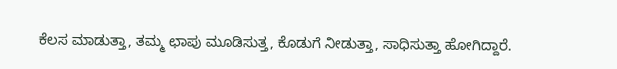ಕೆಲಸ ಮಾಡುತ್ತಾ, ತಮ್ಮ ಛಾಪು ಮೂಡಿಸುತ್ತ, ಕೊಡುಗೆ ನೀಡುತ್ತಾ, ಸಾಧಿಸುತ್ತಾ ಹೋಗಿದ್ದಾರೆ.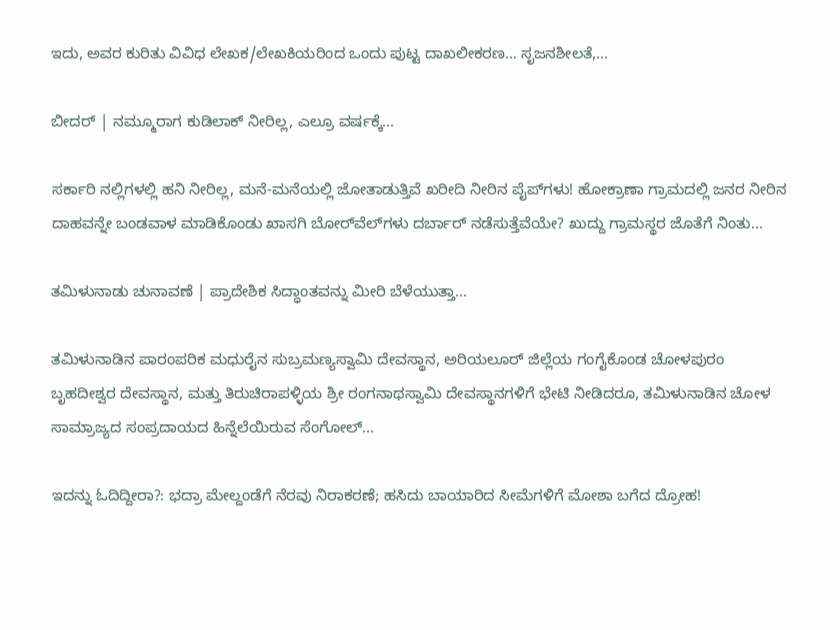ಇದು, ಅವರ ಕುರಿತು ವಿವಿಧ ಲೇಖಕ/ಲೇಖಕಿಯರಿಂದ ಒಂದು ಪುಟ್ಟ ದಾಖಲೀಕರಣ… ಸೃಜನಶೀಲತೆ,...

ಬೀದರ್ | ನಮ್ಮೂರಾಗ ಕುಡಿಲಾಕ್ ನೀರಿಲ್ಲ, ಎಲ್ರೂ ವರ್ಷಕ್ಕೆ...

ಸರ್ಕಾರಿ ನಲ್ಲಿಗಳಲ್ಲಿ ಹನಿ ನೀರಿಲ್ಲ, ಮನೆ-ಮನೆಯಲ್ಲಿ ಜೋತಾಡುತ್ತಿವೆ ಖರೀದಿ ನೀರಿನ ಪೈಪ್‌ಗಳು! ಹೋಕ್ರಾಣಾ ಗ್ರಾಮದಲ್ಲಿ ಜನರ ನೀರಿನ ದಾಹವನ್ನೇ ಬಂಡವಾಳ ಮಾಡಿಕೊಂಡು ಖಾಸಗಿ ಬೋರ್‌ವೆಲ್‌ಗಳು ದರ್ಬಾರ್‌ ನಡೆಸುತ್ತೆವೆಯೇ? ಖುದ್ದು ಗ್ರಾಮಸ್ಥರ ಜೊತೆಗೆ ನಿಂತು...

ತಮಿಳುನಾಡು ಚುನಾವಣೆ | ಪ್ರಾದೇಶಿಕ ಸಿದ್ಧಾಂತವನ್ನು ಮೀರಿ ಬೆಳೆಯುತ್ತಾ...

ತಮಿಳುನಾಡಿನ ಪಾರಂಪರಿಕ ಮಧುರೈನ ಸುಬ್ರಮಣ್ಯಸ್ವಾಮಿ ದೇವಸ್ಥಾನ, ಅರಿಯಲೂರ್ ಜಿಲ್ಲೆಯ ಗಂಗೈಕೊಂಡ ಚೋಳಪುರಂ ಬೃಹದೀಶ್ವರ ದೇವಸ್ಥಾನ, ಮತ್ತು ತಿರುಚಿರಾಪಳ್ಳಿಯ ಶ್ರೀ ರಂಗನಾಥಸ್ವಾಮಿ ದೇವಸ್ಥಾನಗಳಿಗೆ ಭೇಟಿ ನೀಡಿದರೂ, ತಮಿಳುನಾಡಿನ ಚೋಳ ಸಾಮ್ರಾಜ್ಯದ ಸಂಪ್ರದಾಯದ ಹಿನ್ನೆಲೆಯಿರುವ ಸೆಂಗೋಲ್...

ಇದನ್ನು ಓದಿದ್ದೀರಾ?: ಭದ್ರಾ ಮೇಲ್ದಂಡೆಗೆ ನೆರವು ನಿರಾಕರಣೆ; ಹಸಿದು ಬಾಯಾರಿದ ಸೀಮೆಗಳಿಗೆ ಮೋಶಾ ಬಗೆದ ದ್ರೋಹ!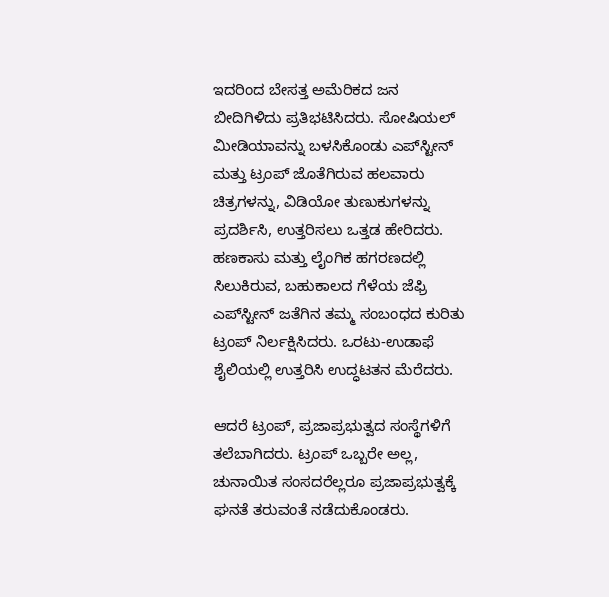ಇದರಿಂದ ಬೇಸತ್ತ ಅಮೆರಿಕದ ಜನ ಬೀದಿಗಿಳಿದು ಪ್ರತಿಭಟಿಸಿದರು. ಸೋಷಿಯಲ್ ಮೀಡಿಯಾವನ್ನು ಬಳಸಿಕೊಂಡು ಎಪ್‌ಸ್ಟೀನ್ ಮತ್ತು ಟ್ರಂಪ್ ಜೊತೆಗಿರುವ ಹಲವಾರು ಚಿತ್ರಗಳನ್ನು, ವಿಡಿಯೋ ತುಣುಕುಗಳನ್ನು ಪ್ರದರ್ಶಿಸಿ, ಉತ್ತರಿಸಲು ಒತ್ತಡ ಹೇರಿದರು. ಹಣಕಾಸು ಮತ್ತು ಲೈಂಗಿಕ ಹಗರಣದಲ್ಲಿ ಸಿಲುಕಿರುವ, ಬಹುಕಾಲದ ಗೆಳೆಯ ಜೆಫ್ರಿ ಎಪ್‌ಸ್ಟೀನ್‌ ಜತೆಗಿನ ತಮ್ಮ ಸಂಬಂಧದ ಕುರಿತು ಟ್ರಂಪ್ ನಿರ್ಲಕ್ಷಿಸಿದರು. ಒರಟು-ಉಡಾಫೆ ಶೈಲಿಯಲ್ಲಿ ಉತ್ತರಿಸಿ ಉದ್ಧಟತನ ಮೆರೆದರು.

ಆದರೆ ಟ್ರಂಪ್, ಪ್ರಜಾಪ್ರಭುತ್ವದ ಸಂಸ್ಥೆಗಳಿಗೆ ತಲೆಬಾಗಿದರು. ಟ್ರಂಪ್ ಒಬ್ಬರೇ ಅಲ್ಲ, ಚುನಾಯಿತ ಸಂಸದರೆಲ್ಲರೂ ಪ್ರಜಾಪ್ರಭುತ್ವಕ್ಕೆ ಘನತೆ ತರುವಂತೆ ನಡೆದುಕೊಂಡರು.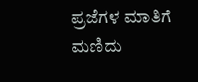ಪ್ರಜೆಗಳ ಮಾತಿಗೆ ಮಣಿದು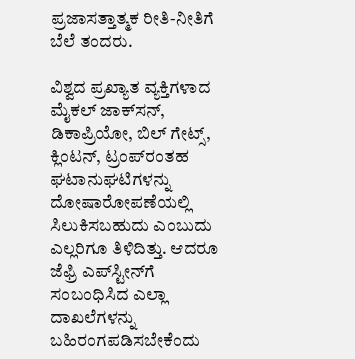ಪ್ರಜಾಸತ್ತಾತ್ಮಕ ರೀತಿ-ನೀತಿಗೆ ಬೆಲೆ ತಂದರು.

ವಿಶ್ವದ ಪ್ರಖ್ಯಾತ ವ್ಯಕ್ತಿಗಳಾದ ಮೈಕಲ್ ಜಾಕ್‌ಸನ್, ಡಿಕಾಪ್ರಿಯೋ, ಬಿಲ್ ಗೇಟ್ಸ್, ಕ್ಲಿಂಟನ್, ಟ್ರಂಪ್‌ರಂತಹ ಘಟಾನುಘಟಿಗಳನ್ನು ದೋಷಾರೋಪಣೆಯಲ್ಲಿ ಸಿಲುಕಿಸಬಹುದು ಎಂಬುದು ಎಲ್ಲರಿಗೂ ತಿಳಿದಿತ್ತು. ಆದರೂ ಜೆಫ್ರಿ ಎಪ್‌ಸ್ಟೀನ್‌ಗೆ ಸಂಬಂಧಿಸಿದ ಎಲ್ಲಾ ದಾಖಲೆಗಳನ್ನು ಬಹಿರಂಗಪಡಿಸಬೇಕೆಂದು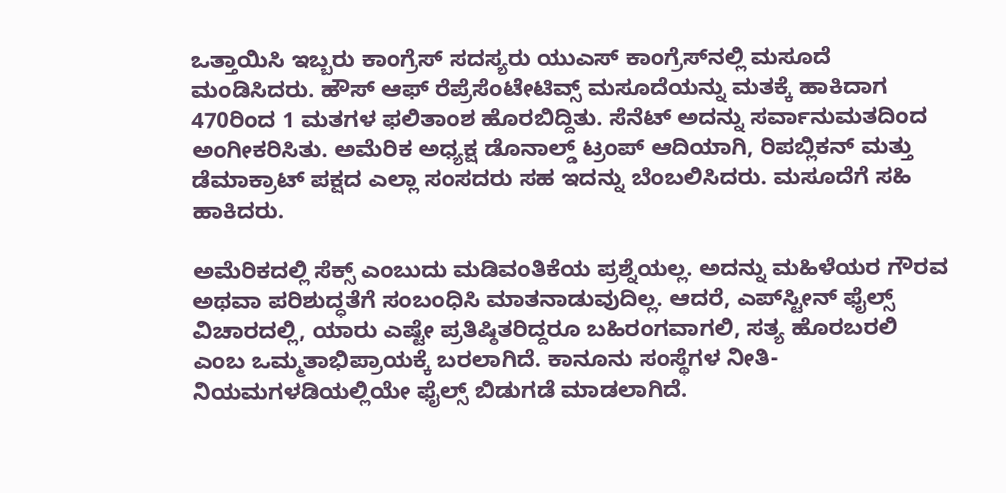ಒತ್ತಾಯಿಸಿ ಇಬ್ಬರು ಕಾಂಗ್ರೆಸ್ ಸದಸ್ಯರು ಯುಎಸ್ ಕಾಂಗ್ರೆಸ್‌ನಲ್ಲಿ ಮಸೂದೆ ಮಂಡಿಸಿದರು. ಹೌಸ್ ಆಫ್ ರೆಪ್ರೆಸೆಂಟೇಟಿವ್ಸ್ ಮಸೂದೆಯನ್ನು ಮತಕ್ಕೆ ಹಾಕಿದಾಗ 470ರಿಂದ 1 ಮತಗಳ ಫಲಿತಾಂಶ ಹೊರಬಿದ್ದಿತು. ಸೆನೆಟ್ ಅದನ್ನು ಸರ್ವಾನುಮತದಿಂದ ಅಂಗೀಕರಿಸಿತು. ಅಮೆರಿಕ ಅಧ್ಯಕ್ಷ ಡೊನಾಲ್ಡ್ ಟ್ರಂಪ್ ಆದಿಯಾಗಿ, ರಿಪಬ್ಲಿಕನ್ ಮತ್ತು ಡೆಮಾಕ್ರಾಟ್ ಪಕ್ಷದ ಎಲ್ಲಾ ಸಂಸದರು ಸಹ ಇದನ್ನು ಬೆಂಬಲಿಸಿದರು. ಮಸೂದೆಗೆ ಸಹಿ ಹಾಕಿದರು.

ಅಮೆರಿಕದಲ್ಲಿ ಸೆಕ್ಸ್ ಎಂಬುದು ಮಡಿವಂತಿಕೆಯ ಪ್ರಶ್ನೆಯಲ್ಲ. ಅದನ್ನು ಮಹಿಳೆಯರ ಗೌರವ ಅಥವಾ ಪರಿಶುದ್ಧತೆಗೆ ಸಂಬಂಧಿಸಿ ಮಾತನಾಡುವುದಿಲ್ಲ. ಆದರೆ, ಎಪ್‌ಸ್ಟೀನ್ ಫೈಲ್ಸ್ ವಿಚಾರದಲ್ಲಿ, ಯಾರು ಎಷ್ಟೇ ಪ್ರತಿಷ್ಠಿತರಿದ್ದರೂ ಬಹಿರಂಗವಾಗಲಿ, ಸತ್ಯ ಹೊರಬರಲಿ ಎಂಬ ಒಮ್ಮತಾಭಿಪ್ರಾಯಕ್ಕೆ ಬರಲಾಗಿದೆ. ಕಾನೂನು ಸಂಸ್ಥೆಗಳ ನೀತಿ-ನಿಯಮಗಳಡಿಯಲ್ಲಿಯೇ ಫೈಲ್ಸ್ ಬಿಡುಗಡೆ ಮಾಡಲಾಗಿದೆ.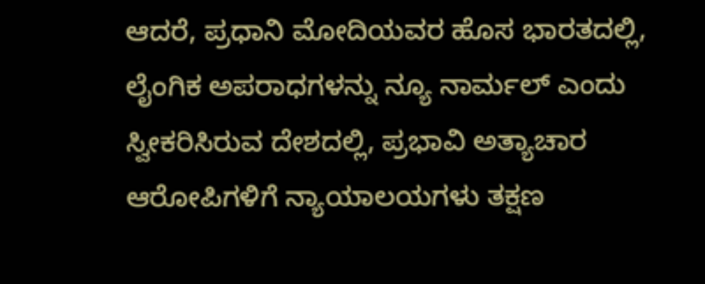ಆದರೆ, ಪ್ರಧಾನಿ ಮೋದಿಯವರ ಹೊಸ ಭಾರತದಲ್ಲಿ, ಲೈಂಗಿಕ ಅಪರಾಧಗಳನ್ನು ನ್ಯೂ ನಾರ್ಮಲ್ ಎಂದು ಸ್ವೀಕರಿಸಿರುವ ದೇಶದಲ್ಲಿ, ಪ್ರಭಾವಿ ಅತ್ಯಾಚಾರ ಆರೋಪಿಗಳಿಗೆ ನ್ಯಾಯಾಲಯಗಳು ತಕ್ಷಣ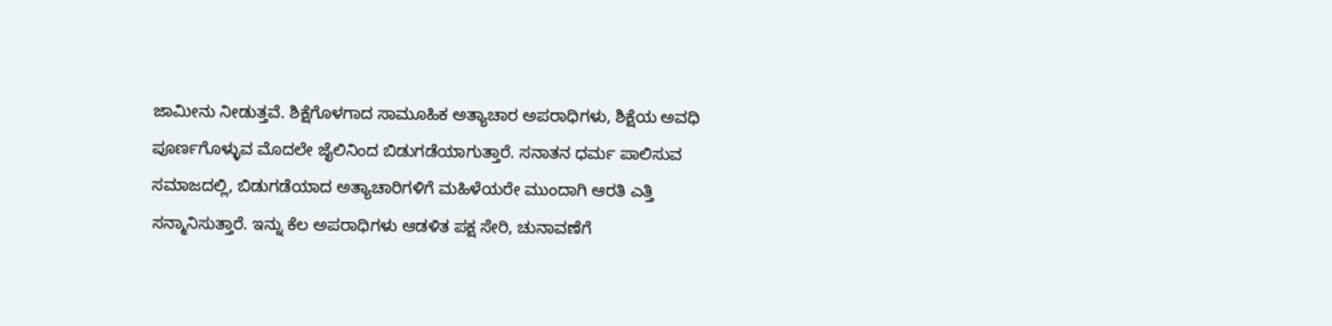ಜಾಮೀನು ನೀಡುತ್ತವೆ. ಶಿಕ್ಷೆಗೊಳಗಾದ ಸಾಮೂಹಿಕ ಅತ್ಯಾಚಾರ ಅಪರಾಧಿಗಳು, ಶಿಕ್ಷೆಯ ಅವಧಿ ಪೂರ್ಣಗೊಳ್ಳುವ ಮೊದಲೇ ಜೈಲಿನಿಂದ ಬಿಡುಗಡೆಯಾಗುತ್ತಾರೆ. ಸನಾತನ ಧರ್ಮ ಪಾಲಿಸುವ ಸಮಾಜದಲ್ಲಿ, ಬಿಡುಗಡೆಯಾದ ಅತ್ಯಾಚಾರಿಗಳಿಗೆ ಮಹಿಳೆಯರೇ ಮುಂದಾಗಿ ಆರತಿ ಎತ್ತಿ ಸನ್ಮಾನಿಸುತ್ತಾರೆ. ಇನ್ನು ಕೆಲ ಅಪರಾಧಿಗಳು ಆಡಳಿತ ಪಕ್ಷ ಸೇರಿ, ಚುನಾವಣೆಗೆ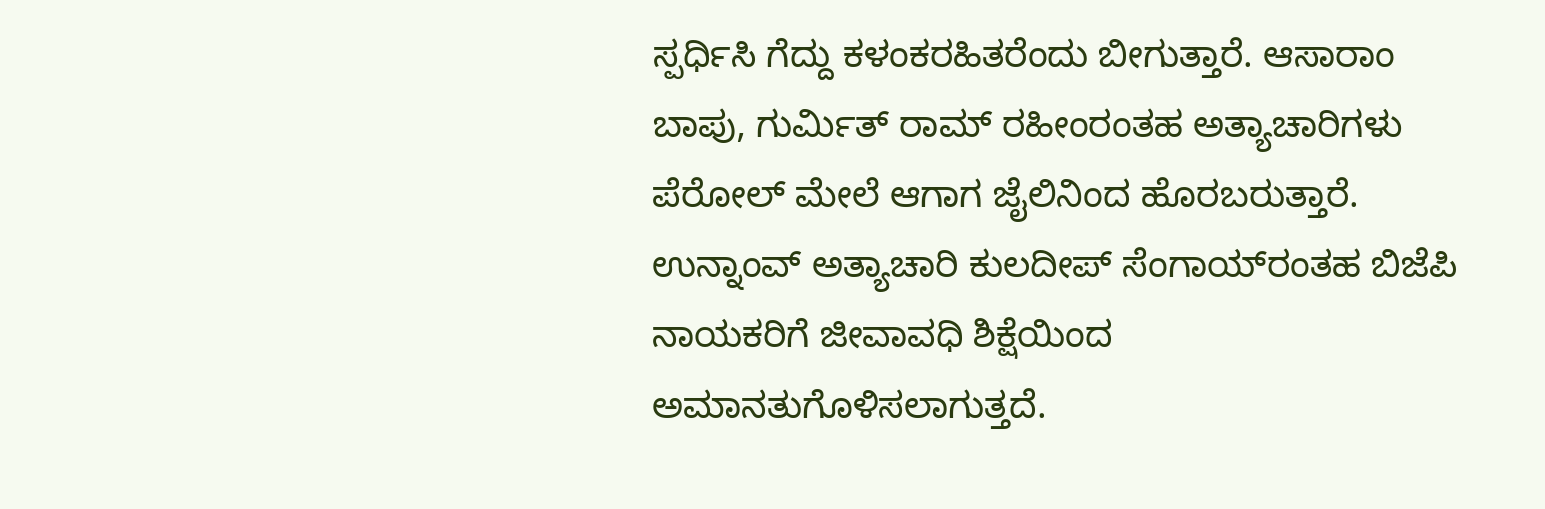ಸ್ಪರ್ಧಿಸಿ ಗೆದ್ದು ಕಳಂಕರಹಿತರೆಂದು ಬೀಗುತ್ತಾರೆ. ಆಸಾರಾಂ ಬಾಪು, ಗುರ್ಮಿತ್ ರಾಮ್ ರಹೀಂರಂತಹ ಅತ್ಯಾಚಾರಿಗಳು ಪೆರೋಲ್ ಮೇಲೆ ಆಗಾಗ ಜೈಲಿನಿಂದ ಹೊರಬರುತ್ತಾರೆ. ಉನ್ನಾಂವ್ ಅತ್ಯಾಚಾರಿ ಕುಲದೀಪ್ ಸೆಂಗಾಯ್‌ರಂತಹ ಬಿಜೆಪಿ ನಾಯಕರಿಗೆ ಜೀವಾವಧಿ ಶಿಕ್ಷೆಯಿಂದ ಅಮಾನತುಗೊಳಿಸಲಾಗುತ್ತದೆ.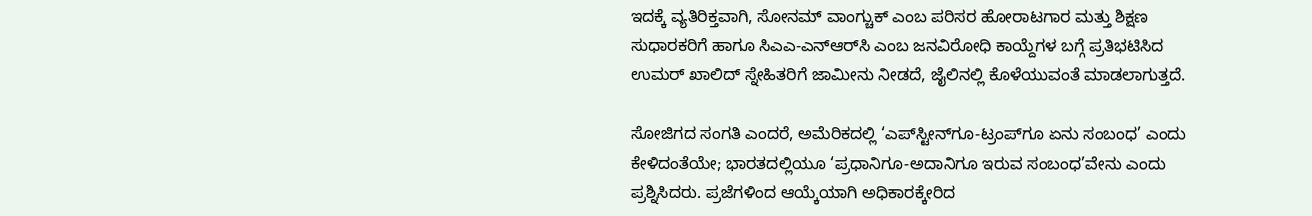ಇದಕ್ಕೆ ವ್ಯತಿರಿಕ್ತವಾಗಿ, ಸೋನಮ್ ವಾಂಗ್ಚುಕ್ ಎಂಬ ಪರಿಸರ ಹೋರಾಟಗಾರ ಮತ್ತು ಶಿಕ್ಷಣ ಸುಧಾರಕರಿಗೆ ಹಾಗೂ ಸಿಎಎ-ಎನ್ಆರ್‍‌ಸಿ ಎಂಬ ಜನವಿರೋಧಿ ಕಾಯ್ದೆಗಳ ಬಗ್ಗೆ ಪ್ರತಿಭಟಿಸಿದ ಉಮರ್ ಖಾಲಿದ್ ಸ್ನೇಹಿತರಿಗೆ ಜಾಮೀನು ನೀಡದೆ, ಜೈಲಿನಲ್ಲಿ ಕೊಳೆಯುವಂತೆ ಮಾಡಲಾಗುತ್ತದೆ.

ಸೋಜಿಗದ ಸಂಗತಿ ಎಂದರೆ, ಅಮೆರಿಕದಲ್ಲಿ ‘ಎಪ್‌ಸ್ಟೀನ್‌ಗೂ-ಟ್ರಂಪ್‌ಗೂ ಏನು ಸಂಬಂಧ’ ಎಂದು ಕೇಳಿದಂತೆಯೇ; ಭಾರತದಲ್ಲಿಯೂ ‘ಪ್ರಧಾನಿಗೂ-ಅದಾನಿಗೂ ಇರುವ ಸಂಬಂಧ’ವೇನು ಎಂದು ಪ್ರಶ್ನಿಸಿದರು. ಪ್ರಜೆಗಳಿಂದ ಆಯ್ಕೆಯಾಗಿ ಅಧಿಕಾರಕ್ಕೇರಿದ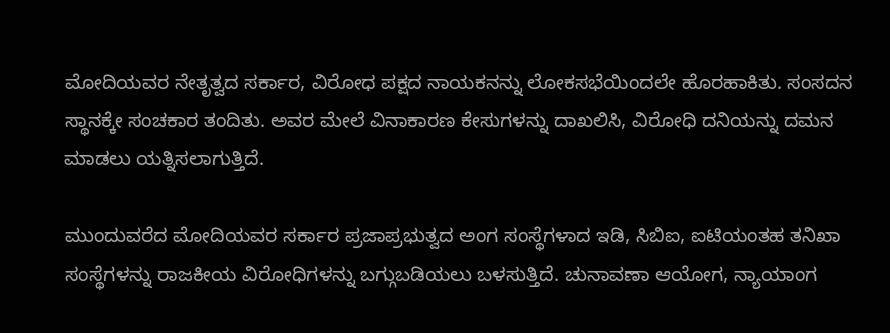ಮೋದಿಯವರ ನೇತೃತ್ವದ ಸರ್ಕಾರ, ವಿರೋಧ ಪಕ್ಷದ ನಾಯಕನನ್ನು ಲೋಕಸಭೆಯಿಂದಲೇ ಹೊರಹಾಕಿತು. ಸಂಸದನ ಸ್ಥಾನಕ್ಕೇ ಸಂಚಕಾರ ತಂದಿತು. ಅವರ ಮೇಲೆ ವಿನಾಕಾರಣ ಕೇಸುಗಳನ್ನು ದಾಖಲಿಸಿ, ವಿರೋಧಿ ದನಿಯನ್ನು ದಮನ ಮಾಡಲು ಯತ್ನಿಸಲಾಗುತ್ತಿದೆ.

ಮುಂದುವರೆದ ಮೋದಿಯವರ ಸರ್ಕಾರ ಪ್ರಜಾಪ್ರಭುತ್ವದ ಅಂಗ ಸಂಸ್ಥೆಗಳಾದ ಇಡಿ, ಸಿಬಿಐ, ಐಟಿಯಂತಹ ತನಿಖಾ ಸಂಸ್ಥೆಗಳನ್ನು ರಾಜಕೀಯ ವಿರೋಧಿಗಳನ್ನು ಬಗ್ಗುಬಡಿಯಲು ಬಳಸುತ್ತಿದೆ. ಚುನಾವಣಾ ಆಯೋಗ, ನ್ಯಾಯಾಂಗ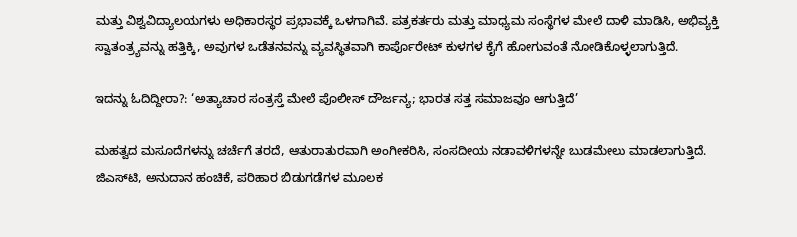ಮತ್ತು ವಿಶ್ವವಿದ್ಯಾಲಯಗಳು ಅಧಿಕಾರಸ್ಥರ ಪ್ರಭಾವಕ್ಕೆ ಒಳಗಾಗಿವೆ. ಪತ್ರಕರ್ತರು ಮತ್ತು ಮಾಧ್ಯಮ ಸಂಸ್ಥೆಗಳ ಮೇಲೆ ದಾಳಿ ಮಾಡಿಸಿ, ಅಭಿವ್ಯಕ್ತಿ ಸ್ವಾತಂತ್ರ್ಯವನ್ನು ಹತ್ತಿಕ್ಕಿ, ಅವುಗಳ ಒಡೆತನವನ್ನು ವ್ಯವಸ್ಥಿತವಾಗಿ ಕಾರ್ಪೊರೇಟ್ ಕುಳಗಳ ಕೈಗೆ ಹೋಗುವಂತೆ ನೋಡಿಕೊಳ್ಳಲಾಗುತ್ತಿದೆ.

ಇದನ್ನು ಓದಿದ್ದೀರಾ?: ‘ಅತ್ಯಾಚಾರ ಸಂತ್ರಸ್ತೆ ಮೇಲೆ‌ ಪೊಲೀಸ್ ದೌರ್ಜನ್ಯ; ಭಾರತ ಸತ್ತ ಸಮಾಜವೂ ಆಗುತ್ತಿದೆ’

ಮಹತ್ವದ ಮಸೂದೆಗಳನ್ನು ಚರ್ಚೆಗೆ ತರದೆ, ಆತುರಾತುರವಾಗಿ ಅಂಗೀಕರಿಸಿ, ಸಂಸದೀಯ ನಡಾವಳಿಗಳನ್ನೇ ಬುಡಮೇಲು ಮಾಡಲಾಗುತ್ತಿದೆ. ಜಿಎಸ್‌ಟಿ, ಅನುದಾನ ಹಂಚಿಕೆ, ಪರಿಹಾರ ಬಿಡುಗಡೆಗಳ ಮೂಲಕ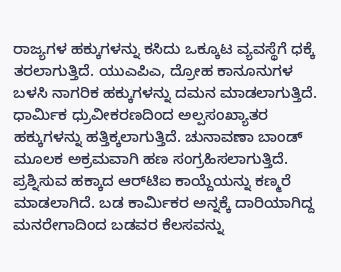ರಾಜ್ಯಗಳ ಹಕ್ಕುಗಳನ್ನು ಕಸಿದು ಒಕ್ಕೂಟ ವ್ಯವಸ್ಥೆಗೆ ಧಕ್ಕೆ ತರಲಾಗುತ್ತಿದೆ. ಯುಎಪಿಎ, ದ್ರೋಹ ಕಾನೂನುಗಳ ಬಳಸಿ ನಾಗರಿಕ ಹಕ್ಕುಗಳನ್ನು ದಮನ ಮಾಡಲಾಗುತ್ತಿದೆ. ಧಾರ್ಮಿಕ ಧ್ರುವೀಕರಣದಿಂದ ಅಲ್ಪಸಂಖ್ಯಾತರ ಹಕ್ಕುಗಳನ್ನು ಹತ್ತಿಕ್ಕಲಾಗುತ್ತಿದೆ. ಚುನಾವಣಾ ಬಾಂಡ್ ಮೂಲಕ ಅಕ್ರಮವಾಗಿ ಹಣ ಸಂಗ್ರಹಿಸಲಾಗುತ್ತಿದೆ. ಪ್ರಶ್ನಿಸುವ ಹಕ್ಕಾದ ಆರ್‍‌ಟಿಐ ಕಾಯ್ದೆಯನ್ನು ಕಣ್ಮರೆ ಮಾಡಲಾಗಿದೆ. ಬಡ ಕಾರ್ಮಿಕರ ಅನ್ನಕ್ಕೆ ದಾರಿಯಾಗಿದ್ದ ಮನರೇಗಾದಿಂದ ಬಡವರ ಕೆಲಸವನ್ನು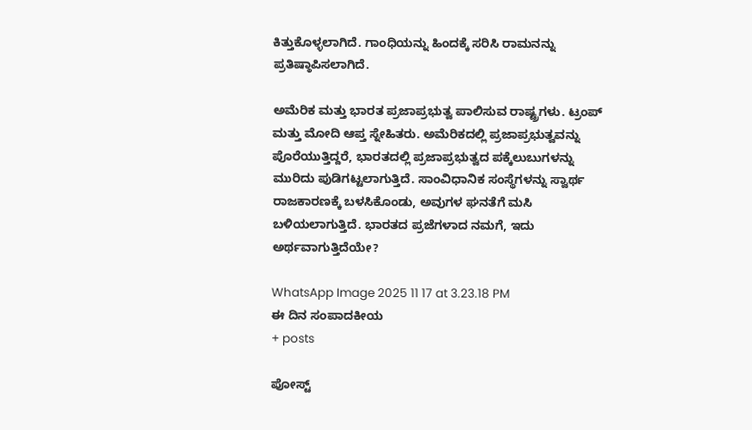ಕಿತ್ತುಕೊಳ್ಳಲಾಗಿದೆ. ಗಾಂಧಿಯನ್ನು ಹಿಂದಕ್ಕೆ ಸರಿಸಿ ರಾಮನನ್ನು ಪ್ರತಿಷ್ಠಾಪಿಸಲಾಗಿದೆ.

ಅಮೆರಿಕ ಮತ್ತು ಭಾರತ ಪ್ರಜಾಪ್ರಭುತ್ವ ಪಾಲಿಸುವ ರಾಷ್ಟ್ರಗಳು. ಟ್ರಂಪ್ ಮತ್ತು ಮೋದಿ ಆಪ್ತ ಸ್ನೇಹಿತರು. ಅಮೆರಿಕದಲ್ಲಿ ಪ್ರಜಾಪ್ರಭುತ್ವವನ್ನು ಪೊರೆಯುತ್ತಿದ್ದರೆ, ಭಾರತದಲ್ಲಿ ಪ್ರಜಾಪ್ರಭುತ್ವದ ಪಕ್ಕೆಲುಬುಗಳನ್ನು ಮುರಿದು ಪುಡಿಗಟ್ಟಲಾಗುತ್ತಿದೆ. ಸಾಂವಿಧಾನಿಕ ಸಂಸ್ಥೆಗಳನ್ನು ಸ್ವಾರ್ಥ ರಾಜಕಾರಣಕ್ಕೆ ಬಳಸಿಕೊಂಡು, ಅವುಗಳ ಘನತೆಗೆ ಮಸಿ ಬಳಿಯಲಾಗುತ್ತಿದೆ. ಭಾರತದ ಪ್ರಜೆಗಳಾದ ನಮಗೆ, ಇದು ಅರ್ಥವಾಗುತ್ತಿದೆಯೇ?

WhatsApp Image 2025 11 17 at 3.23.18 PM
ಈ ದಿನ ಸಂಪಾದಕೀಯ
+ posts

ಪೋಸ್ಟ್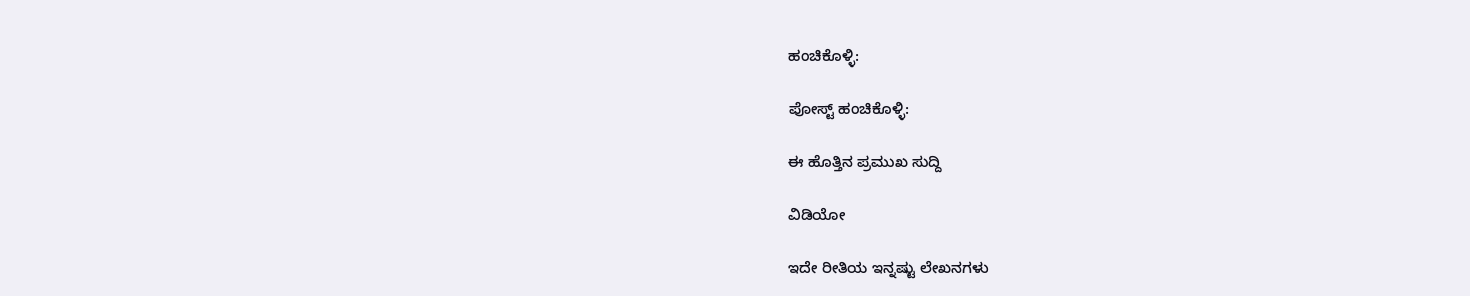ಹಂಚಿಕೊಳ್ಳಿ:

ಪೋಸ್ಟ್ ಹಂಚಿಕೊಳ್ಳಿ:

ಈ ಹೊತ್ತಿನ ಪ್ರಮುಖ ಸುದ್ದಿ

ವಿಡಿಯೋ

ಇದೇ ರೀತಿಯ ಇನ್ನಷ್ಟು ಲೇಖನಗಳು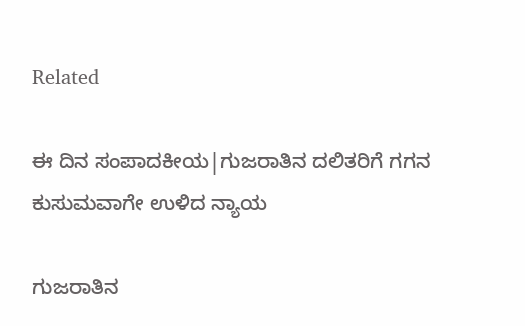Related

ಈ ದಿನ ಸಂಪಾದಕೀಯ|ಗುಜರಾತಿನ ದಲಿತರಿಗೆ ಗಗನ ಕುಸುಮವಾಗೇ ಉಳಿದ ನ್ಯಾಯ

ಗುಜರಾತಿನ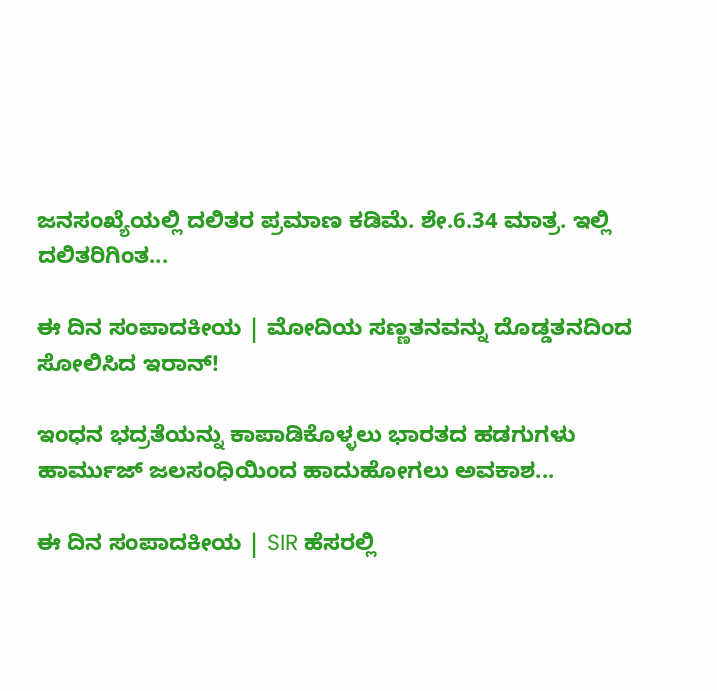ಜನಸಂಖ್ಯೆಯಲ್ಲಿ ದಲಿತರ ಪ್ರಮಾಣ ಕಡಿಮೆ. ಶೇ.6.34 ಮಾತ್ರ. ಇಲ್ಲಿ ದಲಿತರಿಗಿಂತ...

ಈ ದಿನ ಸಂಪಾದಕೀಯ | ಮೋದಿಯ ಸಣ್ಣತನವನ್ನು ದೊಡ್ಡತನದಿಂದ ಸೋಲಿಸಿದ ಇರಾನ್‌!

ಇಂಧನ ಭದ್ರತೆಯನ್ನು ಕಾಪಾಡಿಕೊಳ್ಳಲು ಭಾರತದ ಹಡಗುಗಳು ಹಾರ್ಮುಜ್ ಜಲಸಂಧಿಯಿಂದ ಹಾದುಹೋಗಲು ಅವಕಾಶ...

ಈ ದಿನ ಸಂಪಾದಕೀಯ | SIR ಹೆಸರಲ್ಲಿ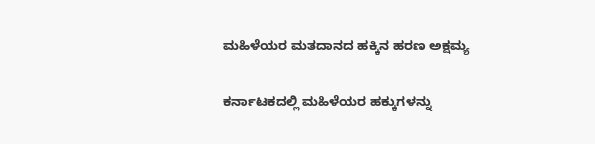ಮಹಿಳೆಯರ ಮತದಾನದ ಹಕ್ಕಿನ ಹರಣ ಅಕ್ಷಮ್ಯ

ಕರ್ನಾಟಕದಲ್ಲಿ ಮಹಿಳೆಯರ ಹಕ್ಕುಗಳನ್ನು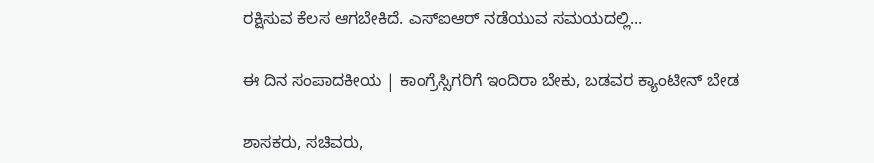ರಕ್ಷಿಸುವ ಕೆಲಸ ಆಗಬೇಕಿದೆ. ಎಸ್‌ಐಆರ್‌ ನಡೆಯುವ ಸಮಯದಲ್ಲಿ...

ಈ ದಿನ ಸಂಪಾದಕೀಯ | ಕಾಂಗ್ರೆಸ್ಸಿಗರಿಗೆ ಇಂದಿರಾ ಬೇಕು, ಬಡವರ ಕ್ಯಾಂಟೀನ್ ಬೇಡ

ಶಾಸಕರು, ಸಚಿವರು,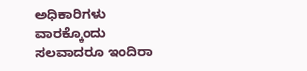ಅಧಿಕಾರಿಗಳು ವಾರಕ್ಕೊಂದು ಸಲವಾದರೂ ಇಂದಿರಾ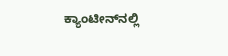ಕ್ಯಾಂಟೀನ್‌ನಲ್ಲಿ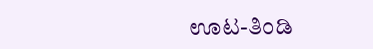ಊಟ-ತಿಂಡಿ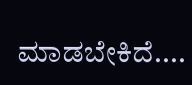ಮಾಡಬೇಕಿದೆ....